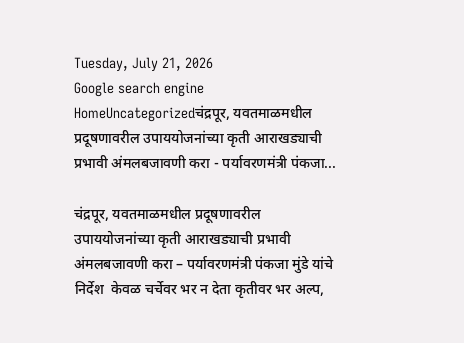Tuesday, July 21, 2026
Google search engine
HomeUncategorizedचंद्रपूर, यवतमाळमधील प्रदूषणावरील उपाययोजनांच्या कृती आराखड्याची प्रभावी अंमलबजावणी करा - पर्यावरणमंत्री पंकजा...

चंद्रपूर, यवतमाळमधील प्रदूषणावरील उपाययोजनांच्या कृती आराखड्याची प्रभावी अंमलबजावणी करा – पर्यावरणमंत्री पंकजा मुंडे यांचे निर्देश  केवळ चर्चेवर भर न देता कृतीवर भर अल्प,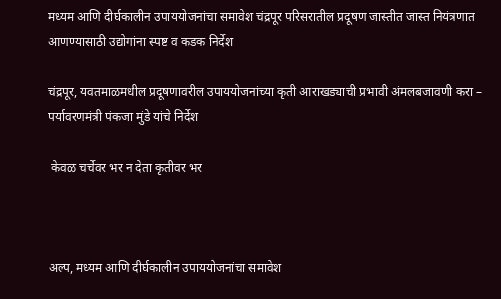मध्यम आणि दीर्घकालीन उपाययोजनांचा समावेश चंद्रपूर परिसरातील प्रदूषण जास्तीत जास्त नियंत्रणात आणण्यासाठी उद्योगांना स्पष्ट व कडक निर्देश

चंद्रपूर, यवतमाळमधील प्रदूषणावरील उपाययोजनांच्या कृती आराखड्याची प्रभावी अंमलबजावणी करा – पर्यावरणमंत्री पंकजा मुंडे यांचे निर्देश

 केवळ चर्चेवर भर न देता कृतीवर भर



अल्प, मध्यम आणि दीर्घकालीन उपाययोजनांचा समावेश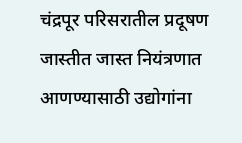चंद्रपूर परिसरातील प्रदूषण जास्तीत जास्त नियंत्रणात आणण्यासाठी उद्योगांना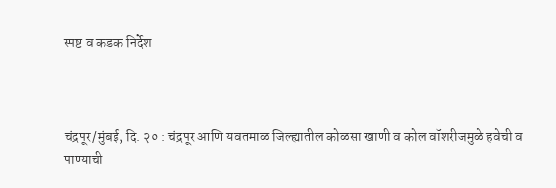स्पष्ट व कडक निर्देश



चंद्रपूर/मुंबई, दि. २० : चंद्रपूर आणि यवतमाळ जिल्ह्यातील कोळसा खाणी व कोल वॉशरीजमुळे हवेची व पाण्याची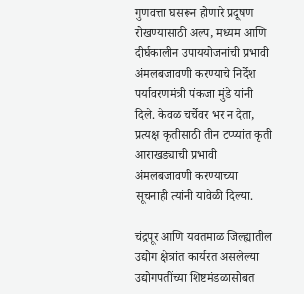गुणवत्ता घसरून होणारे प्रदूषण रोखण्यासाठी अल्प, मध्यम आणि दीर्घकालीन उपाययोजनांची प्रभावी अंमलबजावणी करण्याचे निर्देश पर्यावरणमंत्री पंकजा मुंडे यांनी दिले. केवळ चर्चेवर भर न देता, प्रत्यक्ष कृतीसाठी तीन टप्प्यांत कृती आराखड्याची प्रभावी अंमलबजावणी करण्याच्या सूचनाही त्यांनी यावेळी दिल्या.

चंद्रपूर आणि यवतमाळ जिल्ह्यातील उद्योग क्षेत्रांत कार्यरत असलेल्या उद्योगपतींच्या शिष्टमंडळासोबत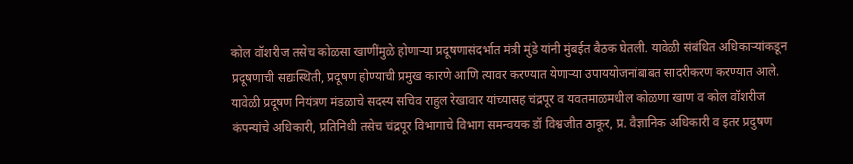कोल वॉशरीज तसेच कोळसा खाणींमुळे होणाऱ्या प्रदूषणासंदर्भात मंत्री मुंडे यांनी मुंबईत बैठक घेतली. यावेळी संबंधित अधिकाऱ्यांकडून प्रदूषणाची सद्यःस्थिती, प्रदूषण होण्याची प्रमुख कारणे आणि त्यावर करण्यात येणाऱ्या उपाययोजनांबाबत सादरीकरण करण्यात आले. यावेळी प्रदूषण नियंत्रण मंडळाचे सदस्य सचिव राहुल रेखावार यांच्यासह चंद्रपूर व यवतमाळमधील कोळणा खाण व कोल वॉशरीज कंपन्यांचे अधिकारी, प्रतिनिधी तसेच चंद्रपूर विभागाचे विभाग समन्वयक डॉ विश्वजीत ठाकूर, प्र. वैज्ञानिक अधिकारी व इतर प्रदुषण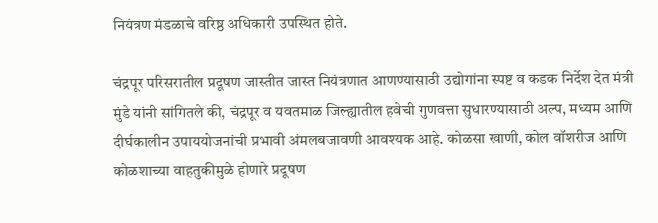नियंत्रण मंडळाचे वरिष्ठ अधिकारी उपस्थित होते.

चंद्रपूर परिसरातील प्रदूषण जास्तीत जास्त नियंत्रणात आणण्यासाठी उद्योगांना स्पष्ट व कडक निर्देश देत मंत्री मुंडे यांनी सांगितले की, चंद्रपूर व यवतमाळ जिल्ह्यातील हवेची गुणवत्ता सुधारण्यासाठी अल्प, मध्यम आणि दीर्घकालीन उपाययोजनांची प्रभावी अंमलबजावणी आवश्यक आहे. कोळसा खाणी, कोल वॉशरीज आणि कोळशाच्या वाहतुकीमुळे होणारे प्रदूषण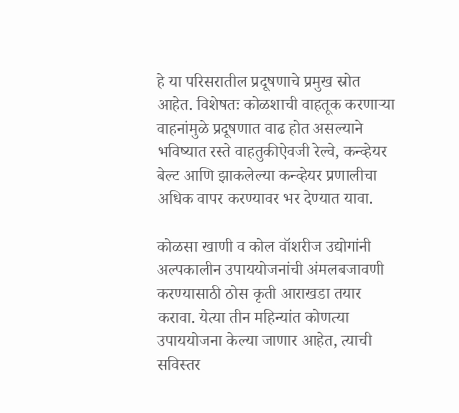हे या परिसरातील प्रदूषणाचे प्रमुख स्रोत आहेत. विशेषतः कोळशाची वाहतूक करणाऱ्या वाहनांमुळे प्रदूषणात वाढ होत असल्याने भविष्यात रस्ते वाहतुकीऐवजी रेल्वे, कन्व्हेयर बेल्ट आणि झाकलेल्या कन्व्हेयर प्रणालीचा अधिक वापर करण्यावर भर देण्यात यावा.

कोळसा खाणी व कोल वॉशरीज उद्योगांनी अल्पकालीन उपाययोजनांची अंमलबजावणी करण्यासाठी ठोस कृती आराखडा तयार करावा. येत्या तीन महिन्यांत कोणत्या उपाययोजना केल्या जाणार आहेत, त्याची सविस्तर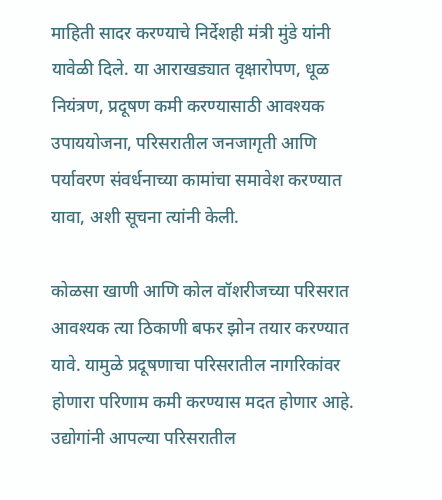माहिती सादर करण्याचे निर्देशही मंत्री मुंडे यांनी यावेळी दिले. या आराखड्यात वृक्षारोपण, धूळ नियंत्रण, प्रदूषण कमी करण्यासाठी आवश्यक उपाययोजना, परिसरातील जनजागृती आणि पर्यावरण संवर्धनाच्या कामांचा समावेश करण्यात यावा, अशी सूचना त्यांनी केली.

कोळसा खाणी आणि कोल वॉशरीजच्या परिसरात आवश्यक त्या ठिकाणी बफर झोन तयार करण्यात यावे. यामुळे प्रदूषणाचा परिसरातील नागरिकांवर होणारा परिणाम कमी करण्यास मदत होणार आहे. उद्योगांनी आपल्या परिसरातील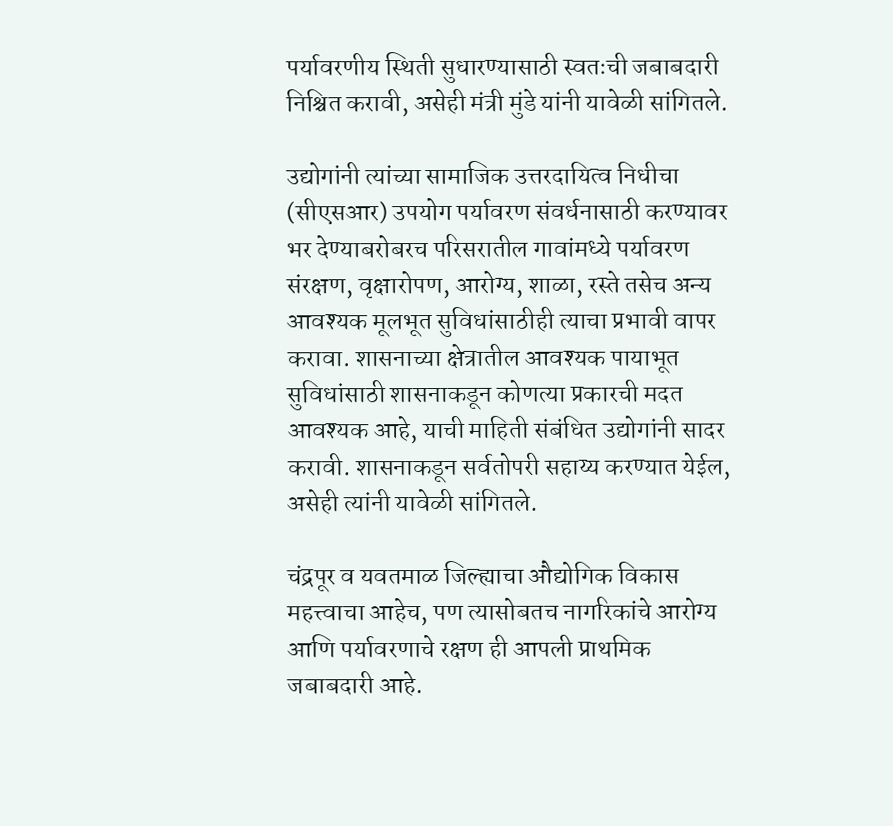पर्यावरणीय स्थिती सुधारण्यासाठी स्वतःची जबाबदारी निश्चित करावी, असेही मंत्री मुंडे यांनी यावेळी सांगितले.

उद्योगांनी त्यांच्या सामाजिक उत्तरदायित्व निधीचा (सीएसआर) उपयोग पर्यावरण संवर्धनासाठी करण्यावर भर देण्याबरोबरच परिसरातील गावांमध्ये पर्यावरण संरक्षण, वृक्षारोपण, आरोग्य, शाळा, रस्ते तसेच अन्य आवश्यक मूलभूत सुविधांसाठीही त्याचा प्रभावी वापर करावा. शासनाच्या क्षेत्रातील आवश्यक पायाभूत सुविधांसाठी शासनाकडून कोणत्या प्रकारची मदत आवश्यक आहे, याची माहिती संबंधित उद्योगांनी सादर करावी. शासनाकडून सर्वतोपरी सहाय्य करण्यात येईल, असेही त्यांनी यावेळी सांगितले.

चंद्रपूर व यवतमाळ जिल्ह्याचा औद्योगिक विकास महत्त्वाचा आहेच, पण त्यासोबतच नागरिकांचे आरोग्य आणि पर्यावरणाचे रक्षण ही आपली प्राथमिक जबाबदारी आहे.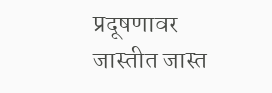प्रदूषणावर जास्तीत जास्त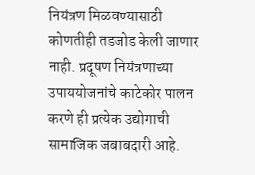नियंत्रण मिळवण्यासाठी कोणतीही तडजोड केली जाणार नाही. प्रदूषण नियंत्रणाच्या उपाययोजनांचे काटेकोर पालन करणे ही प्रत्येक उद्योगाची सामाजिक जबाबदारी आहे.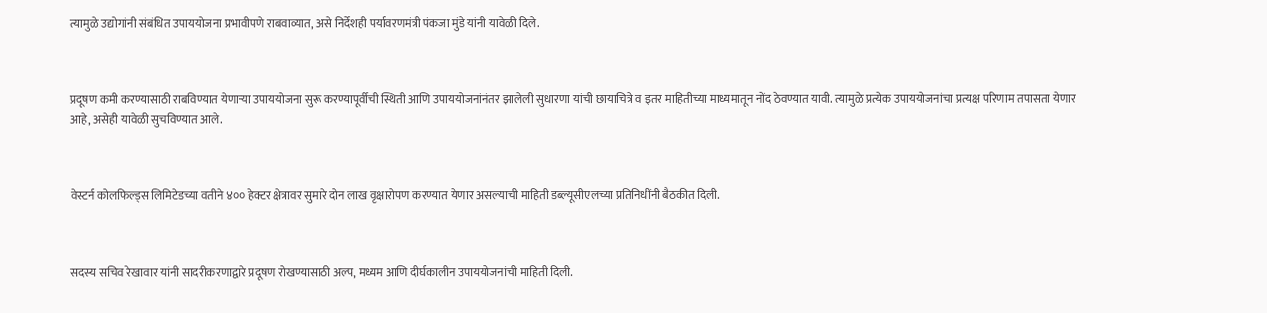त्यामुळे उद्योगांनी संबंधित उपाययोजना प्रभावीपणे राबवाव्यात, असे निर्देशही पर्यावरणमंत्री पंकजा मुंडे यांनी यावेळी दिले.



प्रदूषण कमी करण्यासाठी राबविण्यात येणाऱ्या उपाययोजना सुरू करण्यापूर्वीची स्थिती आणि उपाययोजनांनंतर झालेली सुधारणा यांची छायाचित्रे व इतर माहितीच्या माध्यमातून नोंद ठेवण्यात यावी. त्यामुळे प्रत्येक उपाययोजनांचा प्रत्यक्ष परिणाम तपासता येणार आहे, असेही यावेळी सुचविण्यात आले.



वेस्टर्न कोलफिल्ड्स लिमिटेडच्या वतीने ४०० हेक्टर क्षेत्रावर सुमारे दोन लाख वृक्षारोपण करण्यात येणार असल्याची माहिती डब्ल्यूसीएलच्या प्रतिनिधींनी बैठकीत दिली.



सदस्य सचिव रेखावार यांनी सादरीकरणाद्वारे प्रदूषण रोखण्यासाठी अल्प, मध्यम आणि दीर्घकालीन उपाययोजनांची माहिती दिली.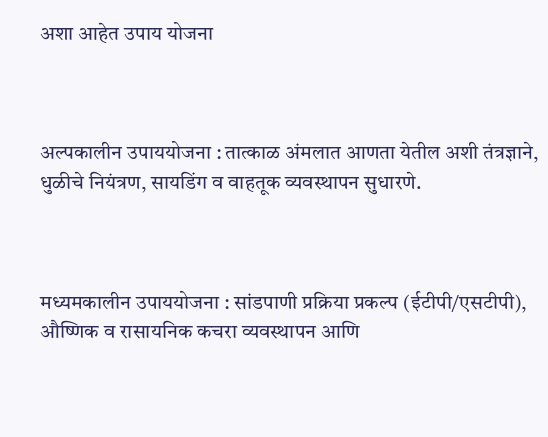अशा आहेत उपाय योजना



अल्पकालीन उपाययोजना : तात्काळ अंमलात आणता येतील अशी तंत्रज्ञाने, धुळीचे नियंत्रण, सायडिंग व वाहतूक व्यवस्थापन सुधारणे.



मध्यमकालीन उपाययोजना : सांडपाणी प्रक्रिया प्रकल्प (ईटीपी/एसटीपी), औष्णिक व रासायनिक कचरा व्यवस्थापन आणि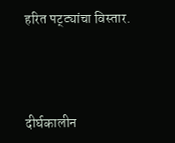हरित पट्ट्यांचा विस्तार.



दीर्घकालीन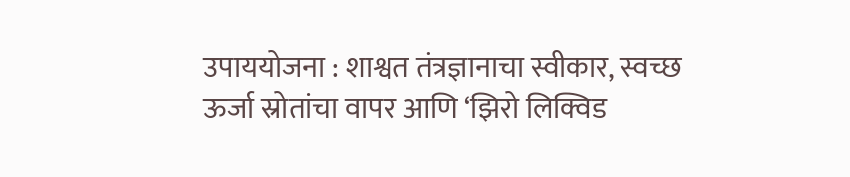उपाययोजना : शाश्वत तंत्रज्ञानाचा स्वीकार, स्वच्छ ऊर्जा स्रोतांचा वापर आणि ‘झिरो लिक्विड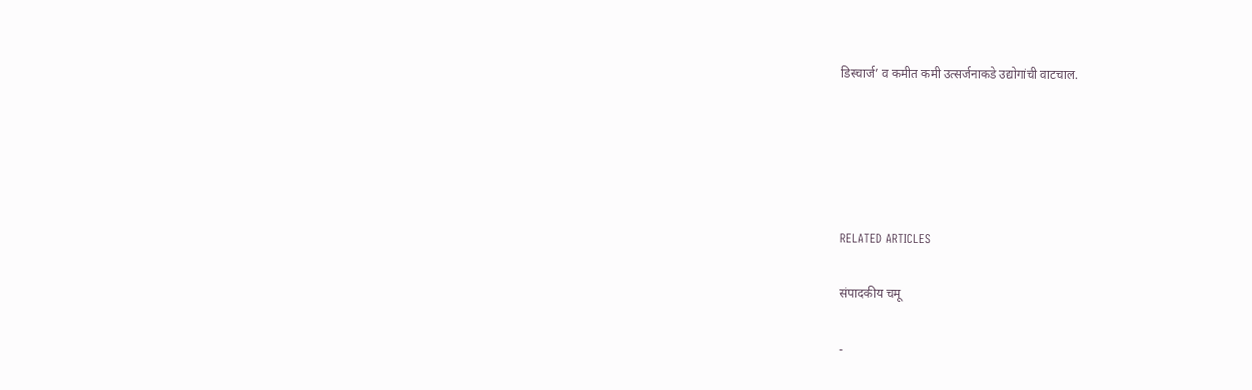डिस्चार्ज’ व कमीत कमी उत्सर्जनाकडे उद्योगांची वाटचाल.





RELATED ARTICLES

संपादकीय चमू

-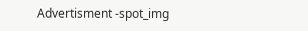Advertisment -spot_img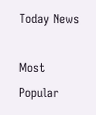Today News

Most Popular